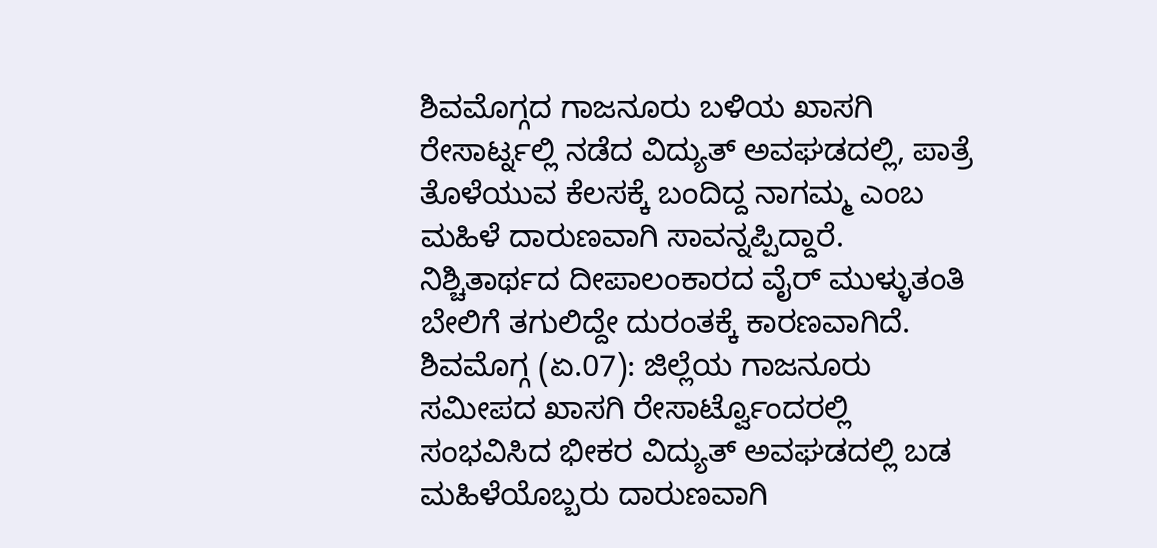ಶಿವಮೊಗ್ಗದ ಗಾಜನೂರು ಬಳಿಯ ಖಾಸಗಿ ರೇಸಾರ್ಟ್ನಲ್ಲಿ ನಡೆದ ವಿದ್ಯುತ್ ಅವಘಡದಲ್ಲಿ, ಪಾತ್ರೆ ತೊಳೆಯುವ ಕೆಲಸಕ್ಕೆ ಬಂದಿದ್ದ ನಾಗಮ್ಮ ಎಂಬ ಮಹಿಳೆ ದಾರುಣವಾಗಿ ಸಾವನ್ನಪ್ಪಿದ್ದಾರೆ. ನಿಶ್ಚಿತಾರ್ಥದ ದೀಪಾಲಂಕಾರದ ವೈರ್ ಮುಳ್ಳುತಂತಿ ಬೇಲಿಗೆ ತಗುಲಿದ್ದೇ ದುರಂತಕ್ಕೆ ಕಾರಣವಾಗಿದೆ.
ಶಿವಮೊಗ್ಗ (ಏ.07): ಜಿಲ್ಲೆಯ ಗಾಜನೂರು ಸಮೀಪದ ಖಾಸಗಿ ರೇಸಾರ್ಟ್ವೊಂದರಲ್ಲಿ ಸಂಭವಿಸಿದ ಭೀಕರ ವಿದ್ಯುತ್ ಅವಘಡದಲ್ಲಿ ಬಡ ಮಹಿಳೆಯೊಬ್ಬರು ದಾರುಣವಾಗಿ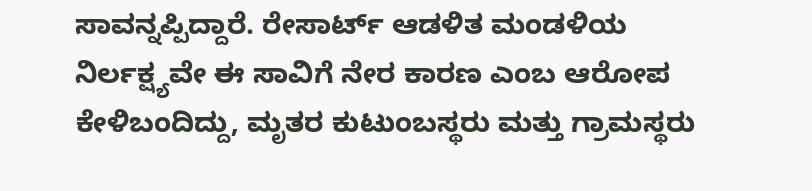ಸಾವನ್ನಪ್ಪಿದ್ದಾರೆ. ರೇಸಾರ್ಟ್ ಆಡಳಿತ ಮಂಡಳಿಯ ನಿರ್ಲಕ್ಷ್ಯವೇ ಈ ಸಾವಿಗೆ ನೇರ ಕಾರಣ ಎಂಬ ಆರೋಪ ಕೇಳಿಬಂದಿದ್ದು, ಮೃತರ ಕುಟುಂಬಸ್ಥರು ಮತ್ತು ಗ್ರಾಮಸ್ಥರು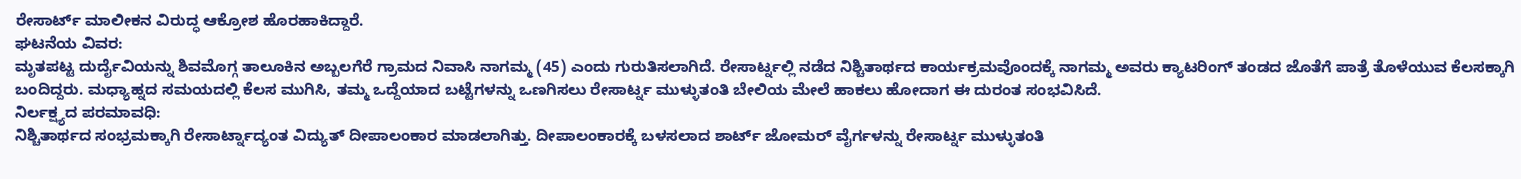ರೇಸಾರ್ಟ್ ಮಾಲೀಕನ ವಿರುದ್ಧ ಆಕ್ರೋಶ ಹೊರಹಾಕಿದ್ದಾರೆ.
ಘಟನೆಯ ವಿವರ:
ಮೃತಪಟ್ಟ ದುರ್ದೈವಿಯನ್ನು ಶಿವಮೊಗ್ಗ ತಾಲೂಕಿನ ಅಬ್ಬಲಗೆರೆ ಗ್ರಾಮದ ನಿವಾಸಿ ನಾಗಮ್ಮ (45) ಎಂದು ಗುರುತಿಸಲಾಗಿದೆ. ರೇಸಾರ್ಟ್ನಲ್ಲಿ ನಡೆದ ನಿಶ್ಚಿತಾರ್ಥದ ಕಾರ್ಯಕ್ರಮವೊಂದಕ್ಕೆ ನಾಗಮ್ಮ ಅವರು ಕ್ಯಾಟರಿಂಗ್ ತಂಡದ ಜೊತೆಗೆ ಪಾತ್ರೆ ತೊಳೆಯುವ ಕೆಲಸಕ್ಕಾಗಿ ಬಂದಿದ್ದರು. ಮಧ್ಯಾಹ್ನದ ಸಮಯದಲ್ಲಿ ಕೆಲಸ ಮುಗಿಸಿ, ತಮ್ಮ ಒದ್ದೆಯಾದ ಬಟ್ಟೆಗಳನ್ನು ಒಣಗಿಸಲು ರೇಸಾರ್ಟ್ನ ಮುಳ್ಳುತಂತಿ ಬೇಲಿಯ ಮೇಲೆ ಹಾಕಲು ಹೋದಾಗ ಈ ದುರಂತ ಸಂಭವಿಸಿದೆ.
ನಿರ್ಲಕ್ಷ್ಯದ ಪರಮಾವಧಿ:
ನಿಶ್ಚಿತಾರ್ಥದ ಸಂಭ್ರಮಕ್ಕಾಗಿ ರೇಸಾರ್ಟ್ನಾದ್ಯಂತ ವಿದ್ಯುತ್ ದೀಪಾಲಂಕಾರ ಮಾಡಲಾಗಿತ್ತು. ದೀಪಾಲಂಕಾರಕ್ಕೆ ಬಳಸಲಾದ ಶಾರ್ಟ್ ಜೋಮರ್ ವೈರ್ಗಳನ್ನು ರೇಸಾರ್ಟ್ನ ಮುಳ್ಳುತಂತಿ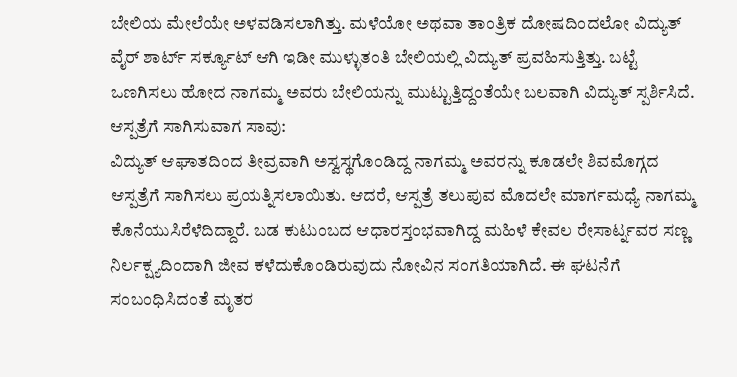ಬೇಲಿಯ ಮೇಲೆಯೇ ಅಳವಡಿಸಲಾಗಿತ್ತು. ಮಳೆಯೋ ಅಥವಾ ತಾಂತ್ರಿಕ ದೋಷದಿಂದಲೋ ವಿದ್ಯುತ್ ವೈರ್ ಶಾರ್ಟ್ ಸರ್ಕ್ಯೂಟ್ ಆಗಿ ಇಡೀ ಮುಳ್ಳುತಂತಿ ಬೇಲಿಯಲ್ಲಿ ವಿದ್ಯುತ್ ಪ್ರವಹಿಸುತ್ತಿತ್ತು. ಬಟ್ಟೆ ಒಣಗಿಸಲು ಹೋದ ನಾಗಮ್ಮ ಅವರು ಬೇಲಿಯನ್ನು ಮುಟ್ಟುತ್ತಿದ್ದಂತೆಯೇ ಬಲವಾಗಿ ವಿದ್ಯುತ್ ಸ್ಪರ್ಶಿಸಿದೆ.
ಆಸ್ಪತ್ರೆಗೆ ಸಾಗಿಸುವಾಗ ಸಾವು:
ವಿದ್ಯುತ್ ಆಘಾತದಿಂದ ತೀವ್ರವಾಗಿ ಅಸ್ವಸ್ಥಗೊಂಡಿದ್ದ ನಾಗಮ್ಮ ಅವರನ್ನು ಕೂಡಲೇ ಶಿವಮೊಗ್ಗದ ಆಸ್ಪತ್ರೆಗೆ ಸಾಗಿಸಲು ಪ್ರಯತ್ನಿಸಲಾಯಿತು. ಆದರೆ, ಆಸ್ಪತ್ರೆ ತಲುಪುವ ಮೊದಲೇ ಮಾರ್ಗಮಧ್ಯೆ ನಾಗಮ್ಮ ಕೊನೆಯುಸಿರೆಳೆದಿದ್ದಾರೆ. ಬಡ ಕುಟುಂಬದ ಆಧಾರಸ್ತಂಭವಾಗಿದ್ದ ಮಹಿಳೆ ಕೇವಲ ರೇಸಾರ್ಟ್ನವರ ಸಣ್ಣ ನಿರ್ಲಕ್ಷ್ಯದಿಂದಾಗಿ ಜೀವ ಕಳೆದುಕೊಂಡಿರುವುದು ನೋವಿನ ಸಂಗತಿಯಾಗಿದೆ. ಈ ಘಟನೆಗೆ ಸಂಬಂಧಿಸಿದಂತೆ ಮೃತರ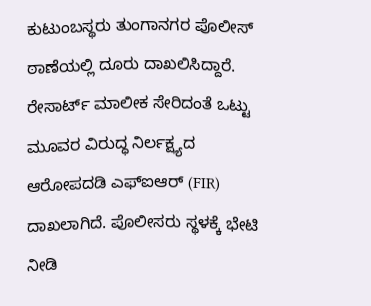ಕುಟುಂಬಸ್ಥರು ತುಂಗಾನಗರ ಪೊಲೀಸ್ ಠಾಣೆಯಲ್ಲಿ ದೂರು ದಾಖಲಿಸಿದ್ದಾರೆ. ರೇಸಾರ್ಟ್ ಮಾಲೀಕ ಸೇರಿದಂತೆ ಒಟ್ಟು ಮೂವರ ವಿರುದ್ಧ ನಿರ್ಲಕ್ಷ್ಯದ ಆರೋಪದಡಿ ಎಫ್ಐಆರ್ (FIR) ದಾಖಲಾಗಿದೆ. ಪೊಲೀಸರು ಸ್ಥಳಕ್ಕೆ ಭೇಟಿ ನೀಡಿ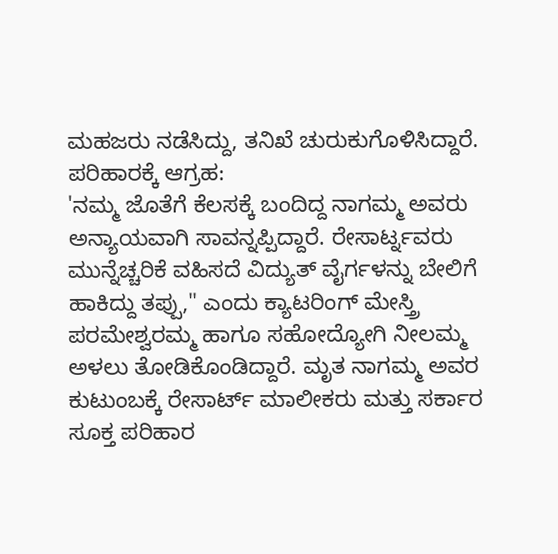ಮಹಜರು ನಡೆಸಿದ್ದು, ತನಿಖೆ ಚುರುಕುಗೊಳಿಸಿದ್ದಾರೆ.
ಪರಿಹಾರಕ್ಕೆ ಆಗ್ರಹ:
'ನಮ್ಮ ಜೊತೆಗೆ ಕೆಲಸಕ್ಕೆ ಬಂದಿದ್ದ ನಾಗಮ್ಮ ಅವರು ಅನ್ಯಾಯವಾಗಿ ಸಾವನ್ನಪ್ಪಿದ್ದಾರೆ. ರೇಸಾರ್ಟ್ನವರು ಮುನ್ನೆಚ್ಚರಿಕೆ ವಹಿಸದೆ ವಿದ್ಯುತ್ ವೈರ್ಗಳನ್ನು ಬೇಲಿಗೆ ಹಾಕಿದ್ದು ತಪ್ಪು," ಎಂದು ಕ್ಯಾಟರಿಂಗ್ ಮೇಸ್ತ್ರಿ ಪರಮೇಶ್ವರಮ್ಮ ಹಾಗೂ ಸಹೋದ್ಯೋಗಿ ನೀಲಮ್ಮ ಅಳಲು ತೋಡಿಕೊಂಡಿದ್ದಾರೆ. ಮೃತ ನಾಗಮ್ಮ ಅವರ ಕುಟುಂಬಕ್ಕೆ ರೇಸಾರ್ಟ್ ಮಾಲೀಕರು ಮತ್ತು ಸರ್ಕಾರ ಸೂಕ್ತ ಪರಿಹಾರ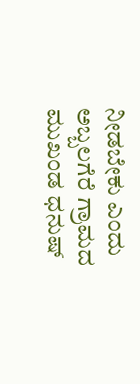ನೀಡಬೇಕು ಎಂದು ಅಬ್ಬಲಗೆರೆ ಗ್ರಾಮದ ಮುಖಂಡ ಧನುಷ್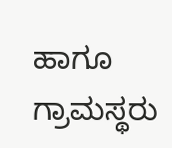ಹಾಗೂ ಗ್ರಾಮಸ್ಥರು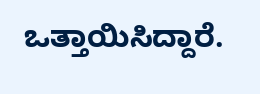ಒತ್ತಾಯಿಸಿದ್ದಾರೆ.